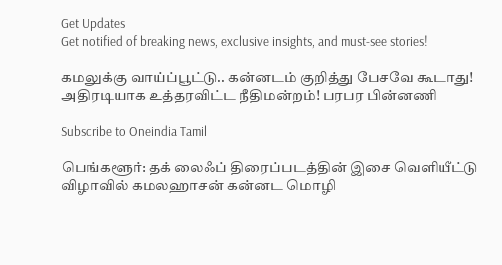Get Updates
Get notified of breaking news, exclusive insights, and must-see stories!

கமலுக்கு வாய்ப்பூட்டு.. கன்னடம் குறித்து பேசவே கூடாது! அதிரடியாக உத்தரவிட்ட நீதிமன்றம்! பரபர பின்னணி

Subscribe to Oneindia Tamil

பெங்களூர்: தக் லைஃப் திரைப்படத்தின் இசை வெளியீட்டு விழாவில் கமலஹாசன் கன்னட மொழி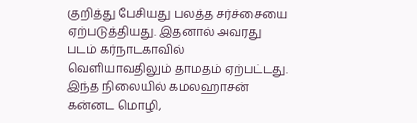குறித்து பேசியது பலத்த சர்ச்சையை ஏற்படுத்தியது. இதனால் அவரது படம் கர்நாடகாவில் வெளியாவதிலும் தாமதம் ஏற்பட்டது. இந்த நிலையில் கமலஹாசன் கன்னட மொழி,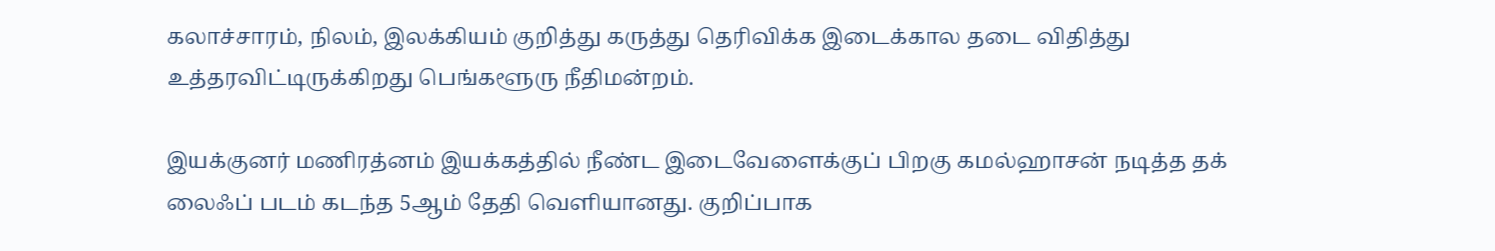கலாச்சாரம், நிலம், இலக்கியம் குறித்து கருத்து தெரிவிக்க இடைக்கால தடை விதித்து உத்தரவிட்டிருக்கிறது பெங்களூரு நீதிமன்றம்.

இயக்குனர் மணிரத்னம் இயக்கத்தில் நீண்ட இடைவேளைக்குப் பிறகு கமல்ஹாசன் நடித்த தக் லைஃப் படம் கடந்த 5ஆம் தேதி வெளியானது. குறிப்பாக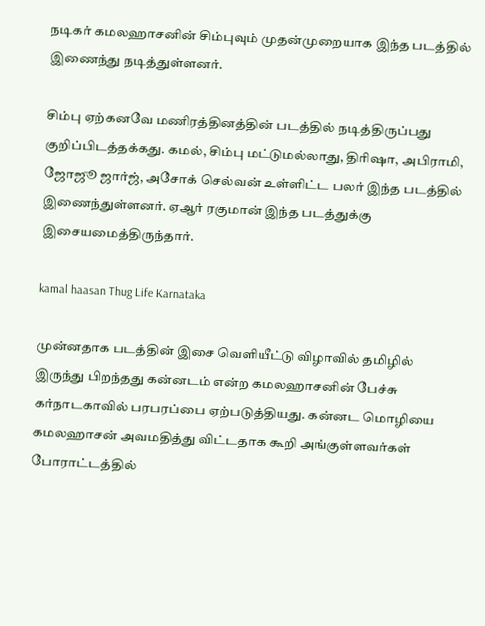நடிகர் கமலஹாசனின் சிம்புவும் முதன்முறையாக இந்த படத்தில் இணைந்து நடித்துள்ளனர்.

சிம்பு ஏற்கனவே மணிரத்தினத்தின் படத்தில் நடித்திருப்பது குறிப்பிடத்தக்கது. கமல், சிம்பு மட்டுமல்லாது, திரிஷா, அபிராமி, ஜோஜூ ஜார்ஜ், அசோக் செல்வன் உள்ளிட்ட பலர் இந்த படத்தில் இணைந்துள்ளனர். ஏஆர் ரகுமான் இந்த படத்துக்கு இசையமைத்திருந்தார்.

kamal haasan Thug Life Karnataka

முன்னதாக படத்தின் இசை வெளியீட்டு விழாவில் தமிழில் இருந்து பிறந்தது கன்னடம் என்ற கமலஹாசனின் பேச்சு கர்நாடகாவில் பரபரப்பை ஏற்படுத்தியது. கன்னட மொழியை கமலஹாசன் அவமதித்து விட்டதாக கூறி அங்குள்ளவர்கள் போராட்டத்தில்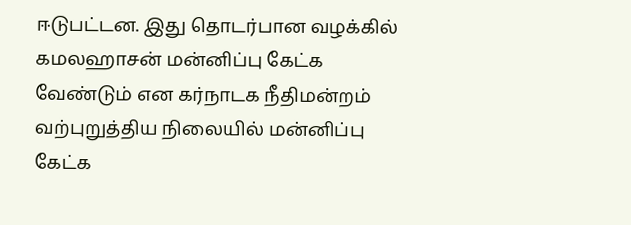ஈடுபட்டன. இது தொடர்பான வழக்கில் கமலஹாசன் மன்னிப்பு கேட்க வேண்டும் என கர்நாடக நீதிமன்றம் வற்புறுத்திய நிலையில் மன்னிப்பு கேட்க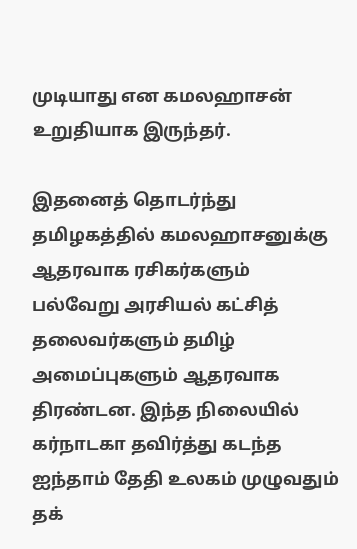முடியாது என கமலஹாசன் உறுதியாக இருந்தர்.

இதனைத் தொடர்ந்து தமிழகத்தில் கமலஹாசனுக்கு ஆதரவாக ரசிகர்களும் பல்வேறு அரசியல் கட்சித் தலைவர்களும் தமிழ் அமைப்புகளும் ஆதரவாக திரண்டன. இந்த நிலையில் கர்நாடகா தவிர்த்து கடந்த ஐந்தாம் தேதி உலகம் முழுவதும் தக்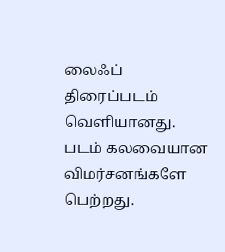லைஃப் திரைப்படம் வெளியானது. படம் கலவையான விமர்சனங்களே பெற்றது.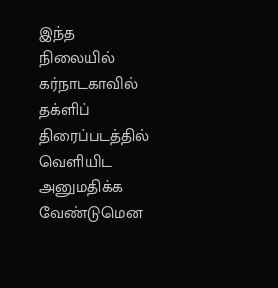இந்த நிலையில் கர்நாடகாவில் தக்ளிப் திரைப்படத்தில் வெளியிட அனுமதிக்க வேண்டுமென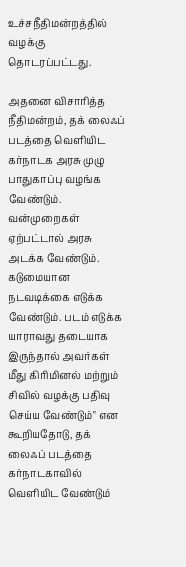உச்சநீதிமன்றத்தில் வழக்கு தொடரப்பட்டது.

அதனை விசாரித்த நீதிமன்றம், தக் லைஃப் படத்தை வெளியிட கர்நாடக அரசு முழு பாதுகாப்பு வழங்க வேண்டும். வன்முறைகள் ஏற்பட்டால் அரசு அடக்க வேண்டும். கடுமையான நடவடிக்கை எடுக்க வேண்டும். படம் எடுக்க யாராவது தடையாக இருந்தால் அவர்கள் மீது கிரிமினல் மற்றும் சிவில் வழக்கு பதிவு செய்ய வேண்டும்" என கூறியதோடு, தக் லைஃப் படத்தை கர்நாடகாவில் வெளியிட வேண்டும்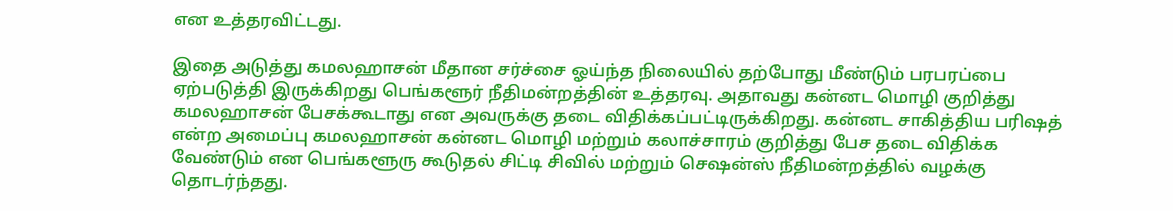என உத்தரவிட்டது.

இதை அடுத்து கமலஹாசன் மீதான சர்ச்சை ஓய்ந்த நிலையில் தற்போது மீண்டும் பரபரப்பை ஏற்படுத்தி இருக்கிறது பெங்களூர் நீதிமன்றத்தின் உத்தரவு. அதாவது கன்னட மொழி குறித்து கமலஹாசன் பேசக்கூடாது என அவருக்கு தடை விதிக்கப்பட்டிருக்கிறது. கன்னட சாகித்திய பரிஷத் என்ற அமைப்பு கமலஹாசன் கன்னட மொழி மற்றும் கலாச்சாரம் குறித்து பேச தடை விதிக்க வேண்டும் என பெங்களூரு கூடுதல் சிட்டி சிவில் மற்றும் செஷன்ஸ் நீதிமன்றத்தில் வழக்கு தொடர்ந்தது.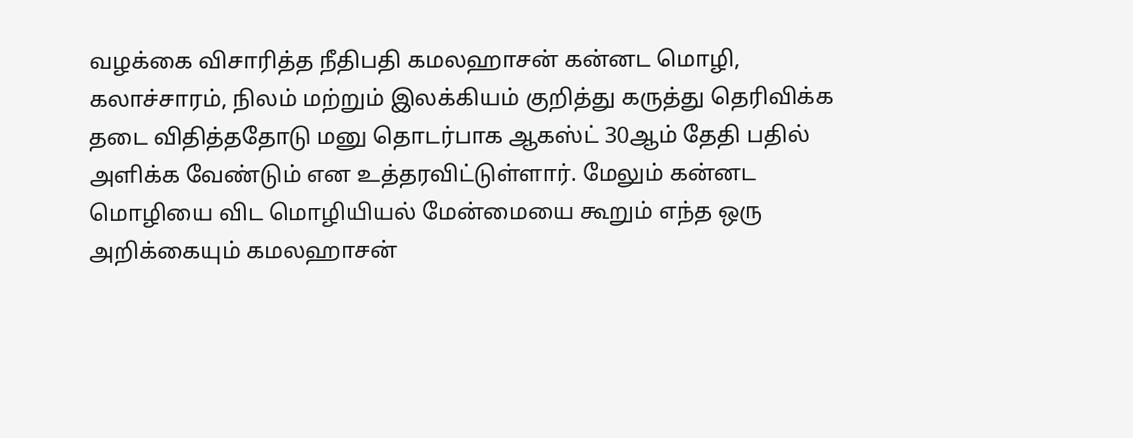வழக்கை விசாரித்த நீதிபதி கமலஹாசன் கன்னட மொழி, கலாச்சாரம், நிலம் மற்றும் இலக்கியம் குறித்து கருத்து தெரிவிக்க தடை விதித்ததோடு மனு தொடர்பாக ஆகஸ்ட் 30ஆம் தேதி பதில் அளிக்க வேண்டும் என உத்தரவிட்டுள்ளார். மேலும் கன்னட மொழியை விட மொழியியல் மேன்மையை கூறும் எந்த ஒரு அறிக்கையும் கமலஹாசன்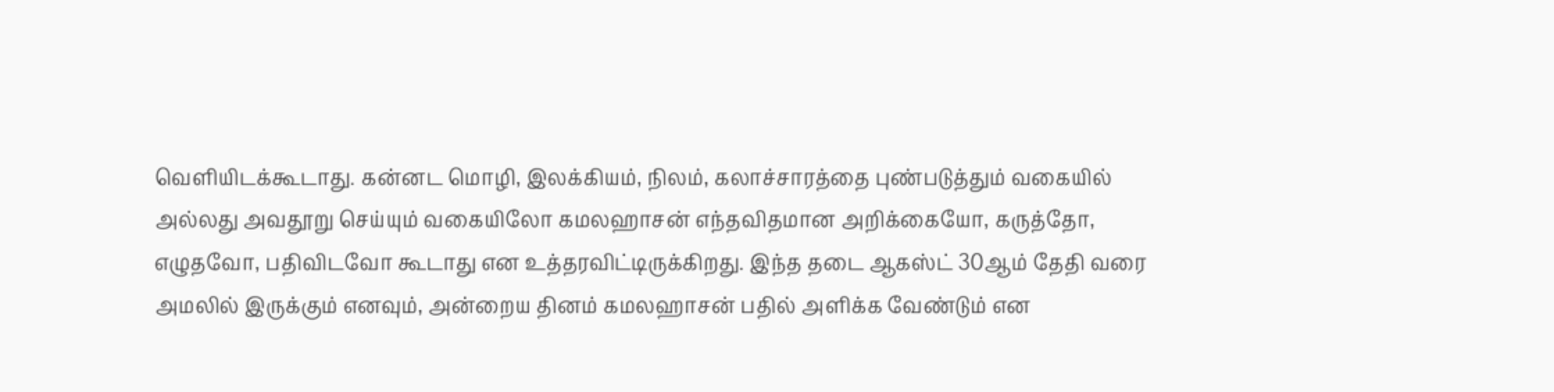வெளியிடக்கூடாது. கன்னட மொழி, இலக்கியம், நிலம், கலாச்சாரத்தை புண்படுத்தும் வகையில் அல்லது அவதூறு செய்யும் வகையிலோ கமலஹாசன் எந்தவிதமான அறிக்கையோ, கருத்தோ, எழுதவோ, பதிவிடவோ கூடாது என உத்தரவிட்டிருக்கிறது. இந்த தடை ஆகஸ்ட் 30ஆம் தேதி வரை அமலில் இருக்கும் எனவும், அன்றைய தினம் கமலஹாசன் பதில் அளிக்க வேண்டும் என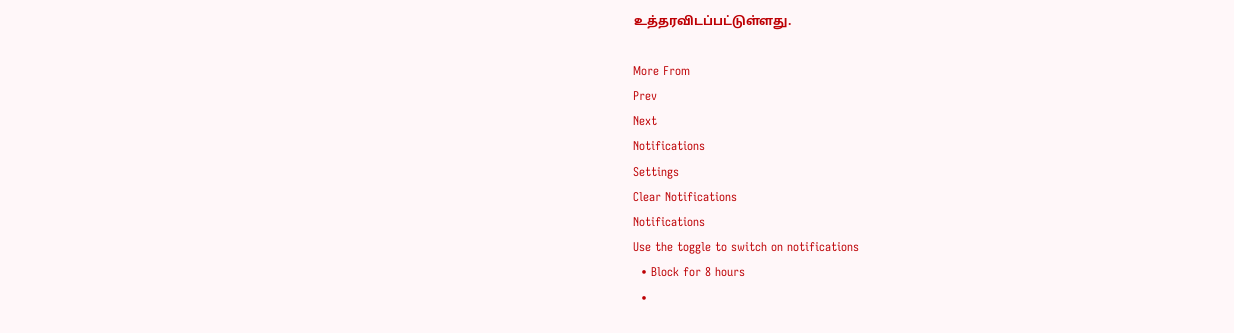உத்தரவிடப்பட்டுள்ளது.

More From
Prev
Next
Notifications
Settings
Clear Notifications
Notifications
Use the toggle to switch on notifications
  • Block for 8 hours
  •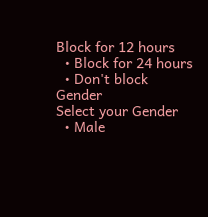Block for 12 hours
  • Block for 24 hours
  • Don't block
Gender
Select your Gender
  • Male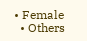• Female
  • Others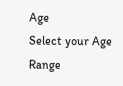Age
Select your Age Range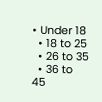• Under 18
  • 18 to 25
  • 26 to 35
  • 36 to 45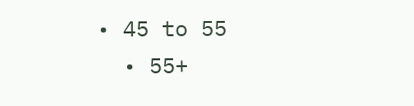• 45 to 55
  • 55+